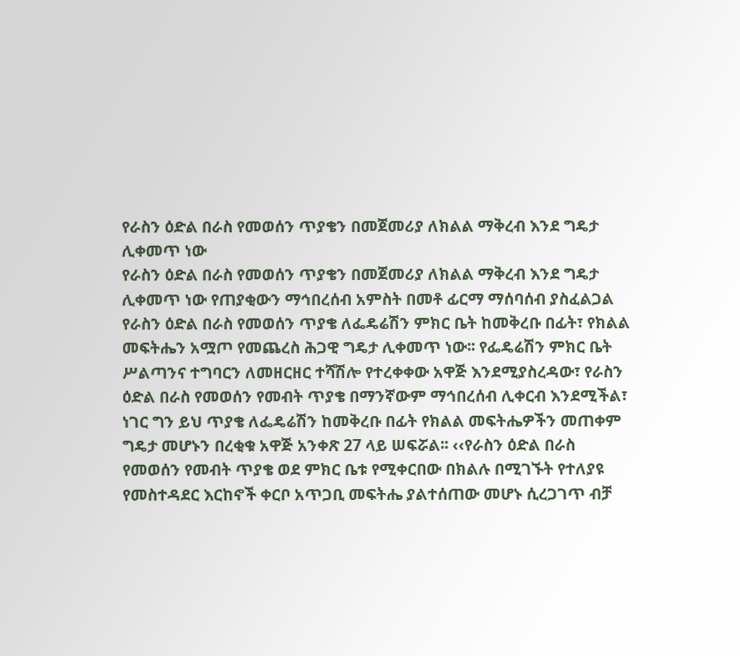የራስን ዕድል በራስ የመወሰን ጥያቄን በመጀመሪያ ለክልል ማቅረብ እንደ ግዴታ ሊቀመጥ ነው
የራስን ዕድል በራስ የመወሰን ጥያቄን በመጀመሪያ ለክልል ማቅረብ እንደ ግዴታ ሊቀመጥ ነው የጠያቂውን ማኅበረሰብ አምስት በመቶ ፊርማ ማሰባሰብ ያስፈልጋል የራስን ዕድል በራስ የመወሰን ጥያቄ ለፌዴሬሽን ምክር ቤት ከመቅረቡ በፊት፣ የክልል መፍትሔን አሟጦ የመጨረስ ሕጋዊ ግዴታ ሊቀመጥ ነው፡፡ የፌዴሬሽን ምክር ቤት ሥልጣንና ተግባርን ለመዘርዘር ተሻሽሎ የተረቀቀው አዋጅ እንደሚያስረዳው፣ የራስን ዕድል በራስ የመወሰን የመብት ጥያቄ በማንኛውም ማኅበረሰብ ሊቀርብ እንደሚችል፣ ነገር ግን ይህ ጥያቄ ለፌዴሬሽን ከመቅረቡ በፊት የክልል መፍትሔዎችን መጠቀም ግዴታ መሆኑን በረቂቁ አዋጅ አንቀጽ 27 ላይ ሠፍሯል፡፡ ‹‹የራስን ዕድል በራስ የመወሰን የመብት ጥያቄ ወደ ምክር ቤቱ የሚቀርበው በክልሉ በሚገኙት የተለያዩ የመስተዳደር እርከኖች ቀርቦ አጥጋቢ መፍትሔ ያልተሰጠው መሆኑ ሲረጋገጥ ብቻ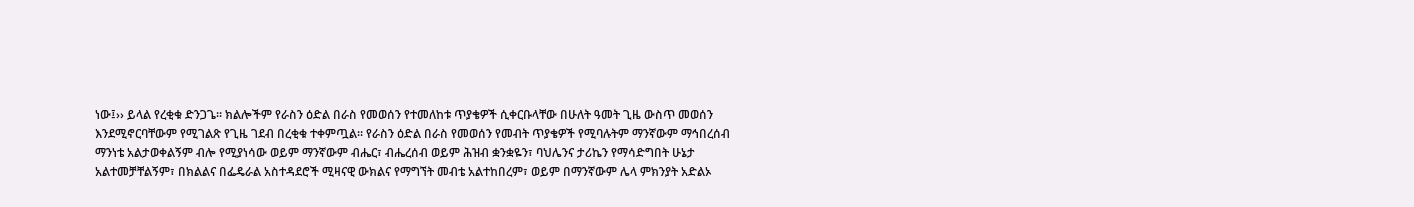ነው፤›› ይላል የረቂቁ ድንጋጌ፡፡ ክልሎችም የራስን ዕድል በራስ የመወሰን የተመለከቱ ጥያቄዎች ሲቀርቡላቸው በሁለት ዓመት ጊዜ ውስጥ መወሰን እንደሚኖርባቸውም የሚገልጽ የጊዜ ገደብ በረቂቁ ተቀምጧል፡፡ የራስን ዕድል በራስ የመወሰን የመብት ጥያቄዎች የሚባሉትም ማንኛውም ማኅበረሰብ ማንነቴ አልታወቀልኝም ብሎ የሚያነሳው ወይም ማንኛውም ብሔር፣ ብሔረሰብ ወይም ሕዝብ ቋንቋዬን፣ ባህሌንና ታሪኬን የማሳድግበት ሁኔታ አልተመቻቸልኝም፣ በክልልና በፌዴራል አስተዳደሮች ሚዛናዊ ውክልና የማግኘት መብቴ አልተከበረም፣ ወይም በማንኛውም ሌላ ምክንያት አድልኦ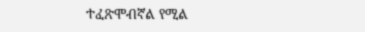ተፈጽሞብኛል የሚል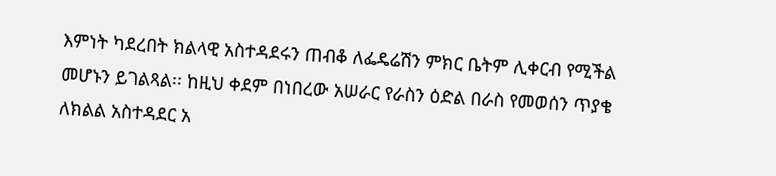እምነት ካደረበት ክልላዊ አስተዳደሩን ጠብቆ ለፌዴሬሽን ምክር ቤትም ሊቀርብ የሚችል መሆኑን ይገልጻል፡፡ ከዚህ ቀደም በነበረው አሠራር የራስን ዕድል በራስ የመወሰን ጥያቄ ለክልል አስተዳደር አ